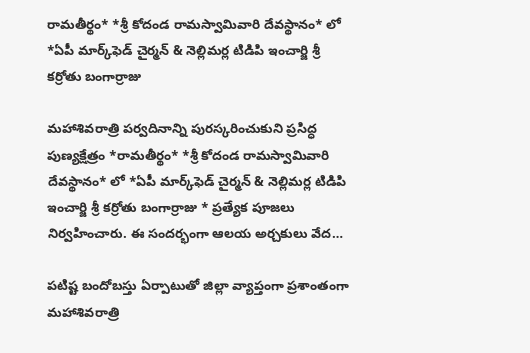రామతీర్థం* *శ్రీ కోదండ రామస్వామివారి దేవస్థానం* లో *ఏపీ మార్క్‌ఫెడ్ చైర్మన్ & నెల్లిమర్ల టిడిపి ఇంచార్జి శ్రీ కర్రోతు బంగార్రాజు

మహాశివరాత్రి పర్వదినాన్ని పురస్కరించుకుని ప్రసిద్ధ పుణ్యక్షేత్రం *రామతీర్థం* *శ్రీ కోదండ రామస్వామివారి దేవస్థానం* లో *ఏపీ మార్క్‌ఫెడ్ చైర్మన్ & నెల్లిమర్ల టిడిపి ఇంచార్జి శ్రీ కర్రోతు బంగార్రాజు * ప్రత్యేక పూజలు నిర్వహించారు. ఈ సందర్భంగా ఆలయ అర్చకులు వేద…

పటిష్ట బందోబస్తు ఏర్పాటుతో జిల్లా వ్యాప్తంగా ప్రశాంతంగా  మహాశివరాత్రి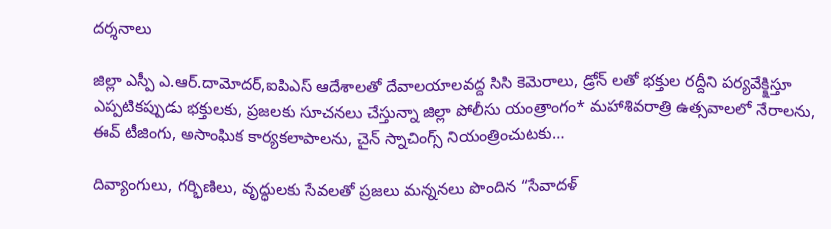దర్శనాలు

జిల్లా ఎస్పీ ఎ.ఆర్.దామోదర్,ఐపిఎస్ ఆదేశాలతో దేవాలయాలవద్ద సిసి కెమెరాలు, డ్రోన్ లతో భక్తుల రద్దీని పర్యవేక్క్షిస్తూ ఎప్పటికప్పుడు భక్తులకు, ప్రజలకు సూచనలు చేస్తున్నా జిల్లా పోలీసు యంత్రాంగం* మహాశివరాత్రి ఉత్సవాలలో నేరాలను, ఈవ్ టీజింగు, అసాంఘిక కార్యకలాపాలను, చైన్ స్నాచింగ్స్ నియంత్రించుటకు…

దివ్యాంగులు, గర్భిణిలు, వృద్ధులకు సేవలతో ప్రజలు మన్ననలు పొందిన “సేవాదళ్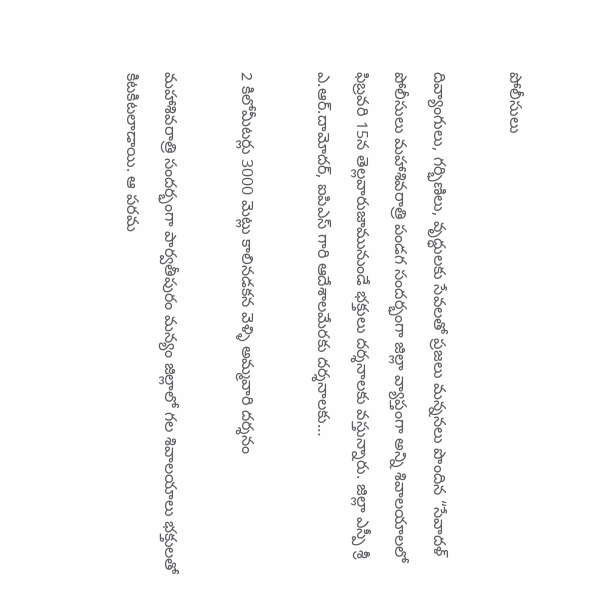పోలీసులు

దివ్యాంగులు, గర్భిణిలు, వృద్ధులకు సేవలతో ప్రజలు మన్ననలు పొందిన “సేవాదళ్ పోలీసులు మహాశివరాత్రి పండగ సందర్భంగా జిల్లా వ్యాప్తంగా అన్ని శివాలయాలలో ఫిబ్రవరి 15న తెల్లవారుజామునుండే భక్తులు దర్శనాలకు వస్తున్నారు. జిల్లా ఎస్పీ శ్రీ ఎ.ఆర్.దామోదర్, ఐపిఎస్ గారి ఆదేశాలమేరకు దర్శనాలకు…

2 కిలోమీటర్లు 3000 మెట్లు కాలినడకన వెళ్ళి అమ్మవారి దర్శనం

మహాశివరాత్రి సందర్భంగా పార్వతీపురం మన్యం జిల్లాలో గల శివాలయాలు భక్తులతో కిటకిటలాడాయి. ఆ పరమ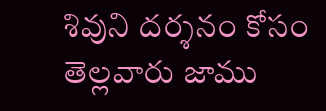శివుని దర్శనం కోసం తెల్లవారు జాము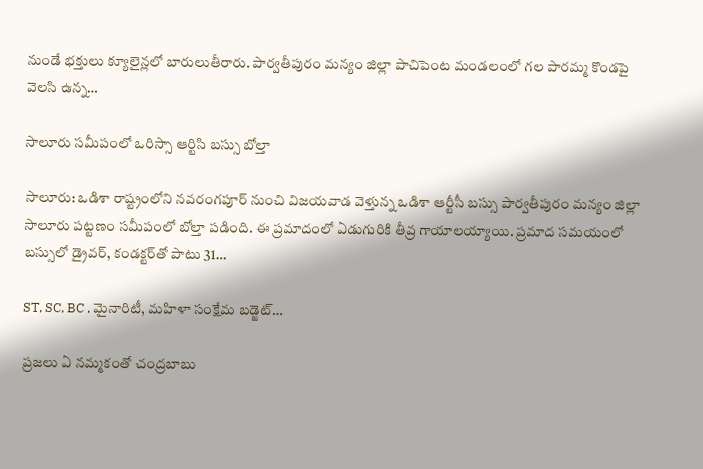నుండే భక్తులు క్యూలైన్లలో బారులుతీరారు. పార్వతీపురం మన్యం జిల్లా పాచిపెంట మండలంలో గల పారమ్మ కొండపై వెలసి ఉన్న…

సాలూరు సమీపంలో ఒరిస్సా ఆర్టిసి బస్సు బోల్తా

సాలూరు: ఒడిశా రాష్ట్రంలోని నవరంగపూర్ నుంచి విజయవాడ వెళ్తున్న ఒడిశా ఆర్టీసీ బస్సు పార్వతీపురం మన్యం జిల్లా సాలూరు పట్టణం సమీపంలో బోల్తా పడింది. ఈ ప్రమాదంలో ఏడుగురికి తీవ్ర గాయాలయ్యాయి. ప్రమాద సమయంలో బస్సులో డ్రైవర్, కండక్టర్‌తో పాటు 31…

ST, SC, BC , మైనారిటీ, మహిళా సంక్షేమ బడ్జెట్…

ప్రజలు ఏ నమ్మకంతో చంద్రబాబు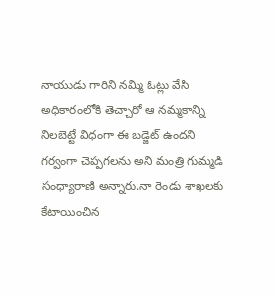నాయుడు గారిని నమ్మి ఓట్లు వేసి అధికారంలోకి తెచ్చారో ఆ నమ్మకాన్ని నిలబెట్టే విధంగా ఈ బడ్జెట్ ఉందని గర్వంగా చెప్పగలను అని మంత్రి గుమ్మడి సంధ్యారాణి అన్నారు.నా రెండు శాఖలకు కేటాయించిన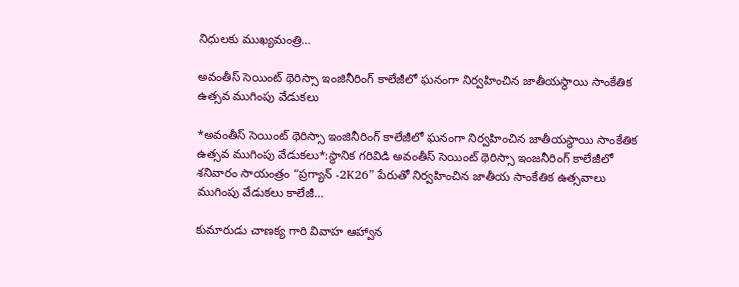నిధులకు ముఖ్యమంత్రి…

అవంతీస్ సెయింట్ థెరిస్సా ఇంజినీరింగ్ కాలేజీలో ఘనంగా నిర్వహించిన జాతీయస్థాయి సాంకేతిక ఉత్సవ ముగింపు వేడుకలు

*అవంతీస్ సెయింట్ థెరిస్సా ఇంజినీరింగ్ కాలేజీలో ఘనంగా నిర్వహించిన జాతీయస్థాయి సాంకేతిక ఉత్సవ ముగింపు వేడుకలు*:స్థానిక గరివిడి అవంతీస్ సెయింట్ థెరిస్సా ఇంజనీరింగ్ కాలేజీలో శనివారం సాయంత్రం “ప్రగ్యాన్ -2K26” పేరుతో నిర్వహించిన జాతీయ సాంకేతిక ఉత్సవాలు ముగింపు వేడుకలు కాలేజీ…

కుమారుడు చాణక్య గారి వివాహ ఆహ్వాన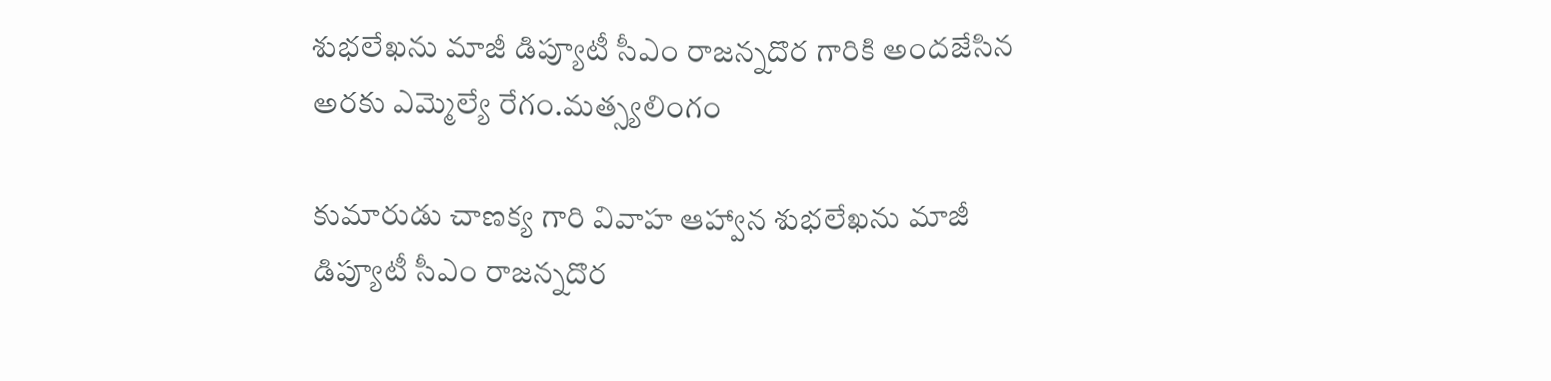శుభలేఖను మాజీ డిప్యూటీ సీఎం రాజన్నదొర గారికి అందజేసిన అరకు ఎమ్మెల్యే రేగం.మత్స్యలింగం

కుమారుడు చాణక్య గారి వివాహ ఆహ్వాన శుభలేఖను మాజీ డిప్యూటీ సీఎం రాజన్నదొర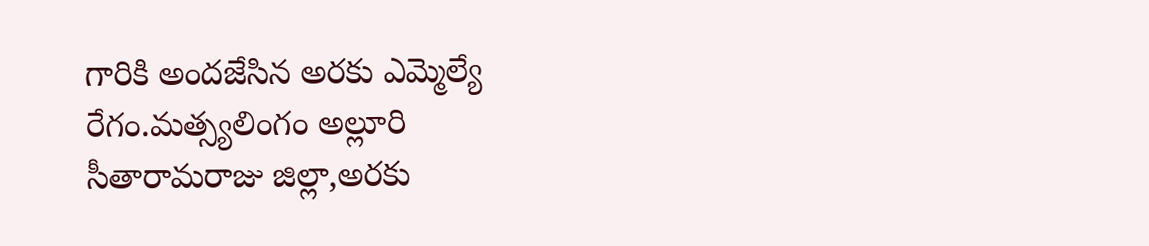గారికి అందజేసిన అరకు ఎమ్మెల్యే రేగం.మత్స్యలింగం అల్లూరి సీతారామరాజు జిల్లా,అరకు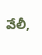వేలీ,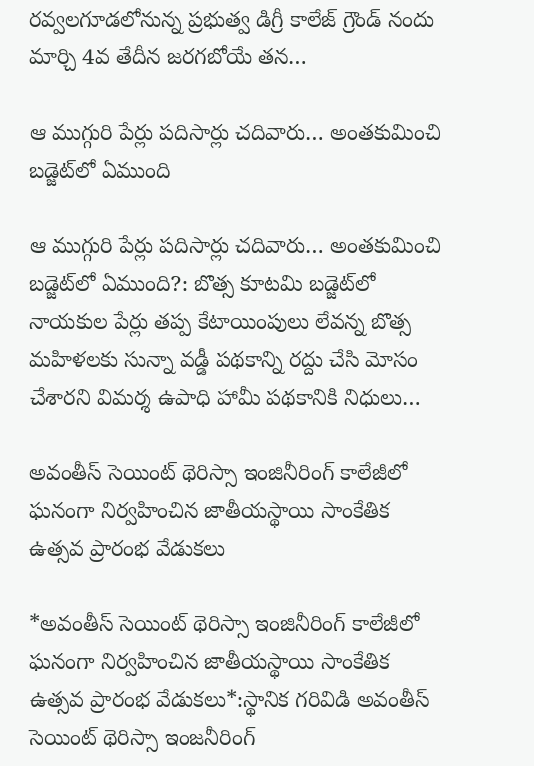రవ్వలగూడలోనున్న ప్రభుత్వ డిగ్రీ కాలేజ్ గ్రౌండ్ నందు మార్చి 4వ తేదీన జరగబోయే తన…

ఆ ముగ్గురి పేర్లు పదిసార్లు చదివారు… అంతకుమించి బడ్జెట్‌లో ఏముంది

ఆ ముగ్గురి పేర్లు పదిసార్లు చదివారు… అంతకుమించి బడ్జెట్‌లో ఏముంది?: బొత్స కూటమి బడ్జెట్‌లో నాయకుల పేర్లు తప్ప కేటాయింపులు లేవన్న బొత్స మహిళలకు సున్నా వడ్డీ పథకాన్ని రద్దు చేసి మోసం చేశారని విమర్శ ఉపాధి హామీ పథకానికి నిధులు…

అవంతీస్ సెయింట్ థెరిస్సా ఇంజినీరింగ్ కాలేజీలో ఘనంగా నిర్వహించిన జాతీయస్థాయి సాంకేతిక ఉత్సవ ప్రారంభ వేడుకలు

*అవంతీస్ సెయింట్ థెరిస్సా ఇంజినీరింగ్ కాలేజీలో ఘనంగా నిర్వహించిన జాతీయస్థాయి సాంకేతిక ఉత్సవ ప్రారంభ వేడుకలు*:స్థానిక గరివిడి అవంతీస్ సెయింట్ థెరిస్సా ఇంజనీరింగ్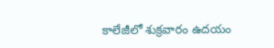కాలేజీలో శుక్రవారం ఉదయం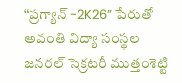“ప్రగ్యాన్ -2K26” పేరుతో అవంతి విద్యా సంస్థల జనరల్ సెక్రటరీ ముత్తంశెట్టి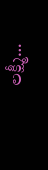లక్ష్మీ…